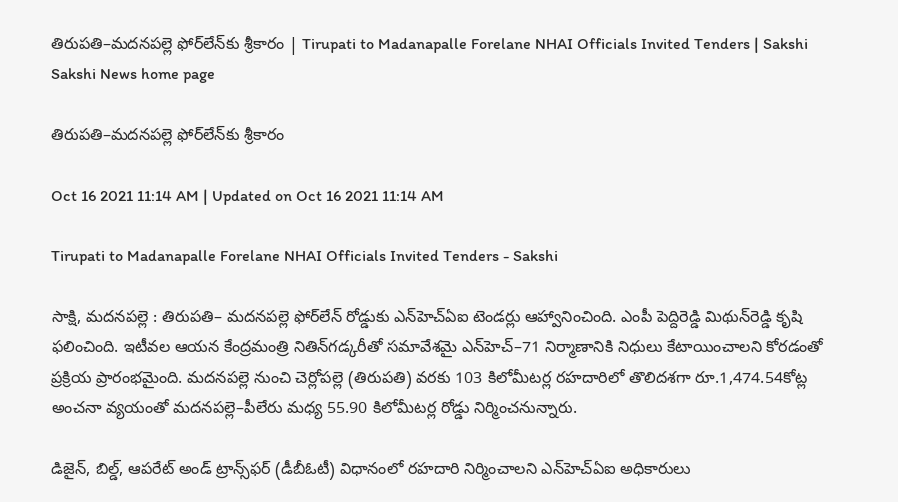తిరుపతి–మదనపల్లె ఫోర్‌లేన్‌కు శ్రీకారం | Tirupati to Madanapalle Forelane NHAI Officials Invited Tenders | Sakshi
Sakshi News home page

తిరుపతి–మదనపల్లె ఫోర్‌లేన్‌కు శ్రీకారం

Oct 16 2021 11:14 AM | Updated on Oct 16 2021 11:14 AM

Tirupati to Madanapalle Forelane NHAI Officials Invited Tenders - Sakshi

సాక్షి, మదనపల్లె : తిరుపతి– మదనపల్లె ఫోర్‌లేన్‌ రోడ్డుకు ఎన్‌హెచ్‌ఏఐ టెండర్లు ఆహ్వానించింది. ఎంపీ పెద్దిరెడ్డి మిథున్‌రెడ్డి కృషి ఫలించింది. ఇటీవల ఆయన కేంద్రమంత్రి నితిన్‌గడ్కరీతో సమావేశమై ఎన్‌హెచ్‌–71 నిర్మాణానికి నిధులు కేటాయించాలని కోరడంతో ప్రక్రియ ప్రారంభమైంది. మదనపల్లె నుంచి చెర్లోపల్లె (తిరుపతి) వరకు 103 కిలోమీటర్ల రహదారిలో తొలిదశగా రూ.1,474.54కోట్ల అంచనా వ్యయంతో మదనపల్లె–పీలేరు మధ్య 55.90 కిలోమీటర్ల రోడ్డు నిర్మించనున్నారు.

డిజైన్, బిల్డ్, ఆపరేట్‌ అండ్‌ ట్రాన్స్‌ఫర్‌ (డీబీఓటీ) విధానంలో రహదారి నిర్మించాలని ఎన్‌హెచ్‌ఏఐ అధికారులు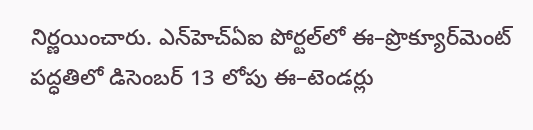నిర్ణయించారు. ఎన్‌హెచ్‌ఏఐ పోర్టల్‌లో ఈ–ప్రొక్యూర్‌మెంట్‌ పద్ధతిలో డిసెంబర్‌ 13 లోపు ఈ–టెండర్లు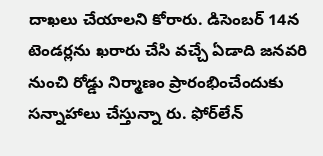దాఖలు చేయాలని కోరారు. డిసెంబర్‌ 14న టెండర్లను ఖరారు చేసి వచ్చే ఏడాది జనవరి నుంచి రోడ్డు నిర్మాణం ప్రారంభించేందుకు సన్నాహాలు చేస్తున్నా రు. ఫోర్‌లేన్‌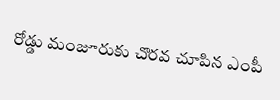రోడ్డు మంజూరుకు చొరవ చూపిన ఎంపీ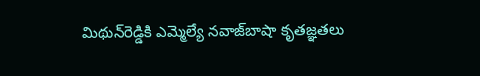మిథున్‌రెడ్డికి ఎమ్మెల్యే నవాజ్‌బాషా కృతజ్ఞతలు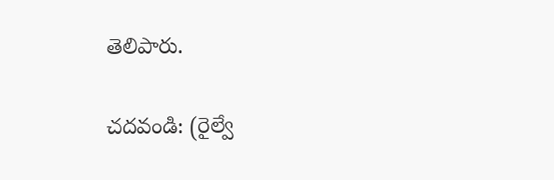తెలిపారు.

చదవండి: (రైల్వే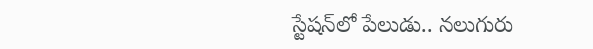స్టేషన్‌లో పేలుడు.. నలుగురు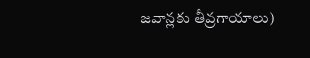జవాన్లకు తీవ్రగాయాలు)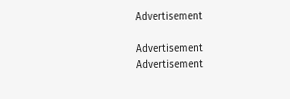Advertisement

Advertisement
Advertisement